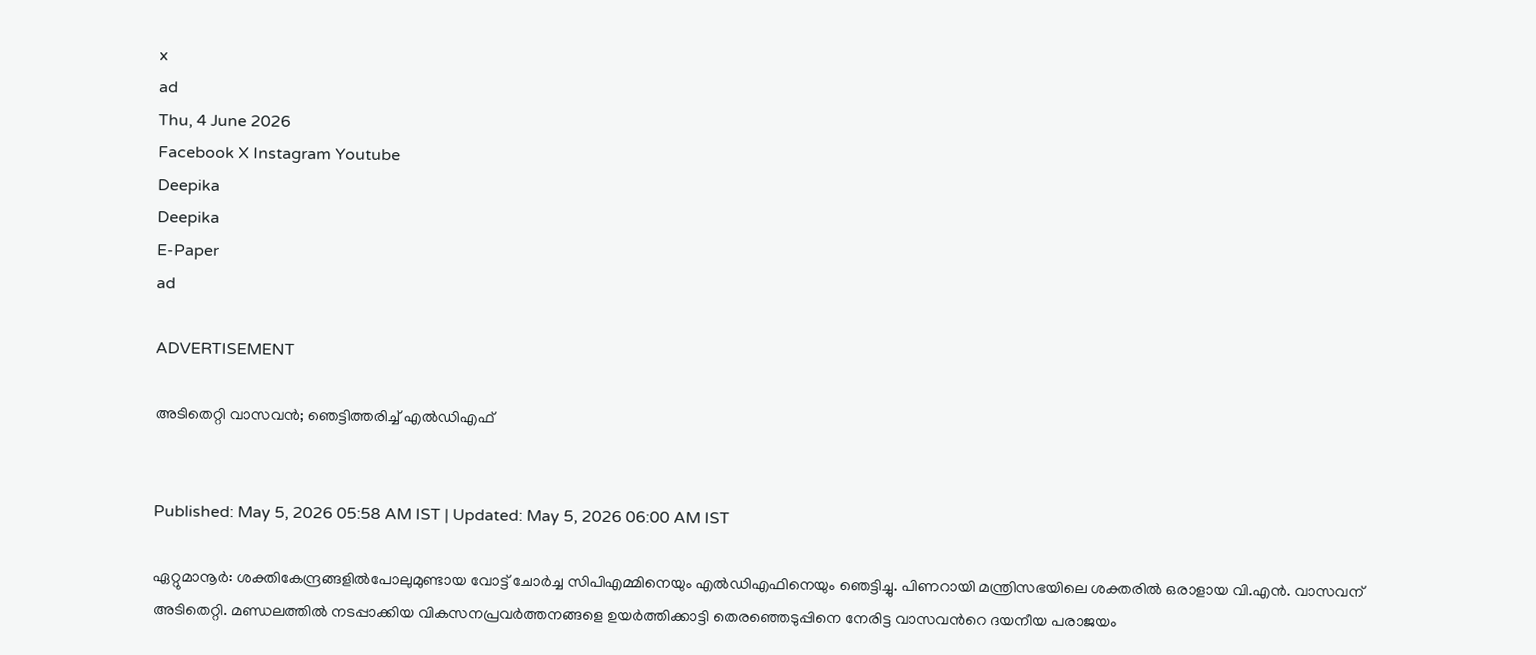x
ad
Thu, 4 June 2026
Facebook X Instagram Youtube
Deepika
Deepika
E-Paper
ad

ADVERTISEMENT

അടിതെറ്റി വാസവൻ; ഞെട്ടിത്തരിച്ച് എൽഡിഎഫ്


Published: May 5, 2026 05:58 AM IST | Updated: May 5, 2026 06:00 AM IST

ഏറ്റുമാനൂർ: ശക്തികേന്ദ്രങ്ങളിൽപോലുമുണ്ടായ വോട്ട് ചോർച്ച സിപിഎമ്മിനെയും എൽഡിഎഫിനെയും ഞെട്ടിച്ചു. പിണറായി മന്ത്രിസഭയിലെ ശക്തരിൽ ഒരാളായ വി.എൻ. വാസവന് അടിതെറ്റി. മണ്ഡലത്തിൽ നടപ്പാക്കിയ വികസനപ്രവർത്തനങ്ങളെ ഉയർത്തിക്കാട്ടി തെരഞ്ഞെടുപ്പിനെ നേരിട്ട വാസവന്‍റെ ദയനീയ പരാജയം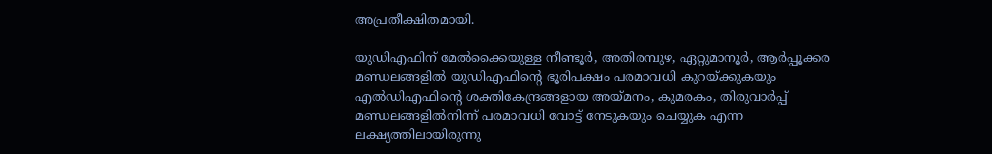അപ്രതീക്ഷിതമായി.

യുഡിഎഫിന് മേൽക്കൈയുള്ള നീണ്ടൂർ, അതിരമ്പുഴ, ഏറ്റുമാനൂർ, ആർപ്പൂക്കര മണ്ഡലങ്ങളിൽ യുഡിഎഫിന്‍റെ ഭൂരിപക്ഷം പരമാവധി കുറയ്ക്കുകയും എൽഡിഎഫിന്‍റെ ശക്തികേന്ദ്രങ്ങളായ അയ്മനം, കുമരകം, തിരുവാർപ്പ് മണ്ഡലങ്ങളിൽനിന്ന് പരമാവധി വോട്ട് നേടുകയും ചെയ്യുക എന്ന ലക്ഷ്യത്തിലായിരുന്നു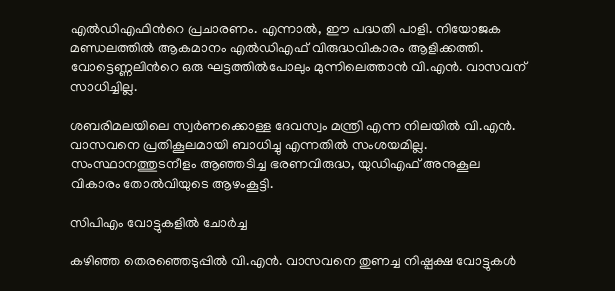എൽഡിഎഫിന്‍റെ പ്രചാരണം. എന്നാൽ, ഈ പദ്ധതി പാളി. നിയോജക മണ്ഡലത്തിൽ ആകമാനം എൽഡിഎഫ് വിരുദ്ധവികാരം ആളിക്കത്തി. വോട്ടെണ്ണലിന്‍റെ ഒരു ഘട്ടത്തിൽപോലും മുന്നിലെത്താൻ വി.എൻ. വാസവന് സാധിച്ചില്ല.

ശബരിമലയിലെ സ്വർണക്കൊള്ള ദേവസ്വം മന്ത്രി എന്ന നിലയിൽ വി.എൻ. വാസവനെ പ്രതികൂലമായി ബാധിച്ചു എന്നതിൽ സംശയമില്ല. സംസ്ഥാനത്തുടനീളം ആഞ്ഞടിച്ച ഭരണവിരുദ്ധ, യുഡിഎഫ് അനുകൂല വികാരം തോൽവിയുടെ ആഴംകൂട്ടി.

സിപിഎം വോട്ടുകളിൽ ചോർച്ച

കഴിഞ്ഞ തെരഞ്ഞെടുപ്പിൽ വി.എൻ. വാസവനെ തുണച്ച നിഷ്പക്ഷ വോട്ടുകൾ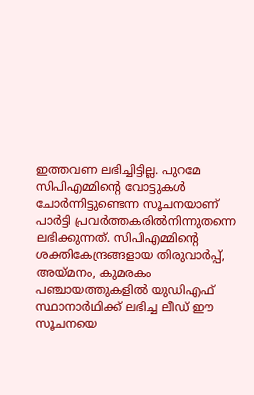ഇത്തവണ ലഭിച്ചിട്ടില്ല. പുറമേ സിപിഎമ്മിന്‍റെ വോട്ടുകൾ ചോർന്നിട്ടുണ്ടെന്ന സൂചനയാണ് പാർട്ടി പ്രവർത്തകരിൽനിന്നുതന്നെ ലഭിക്കുന്നത്. സിപിഎമ്മിന്‍റെ ശക്തികേന്ദ്രങ്ങളായ തിരുവാർപ്പ്, അയ്മനം, കുമരകം പഞ്ചായത്തുകളിൽ യുഡിഎഫ് സ്ഥാനാർഥിക്ക് ലഭിച്ച ലീഡ് ഈ സൂചനയെ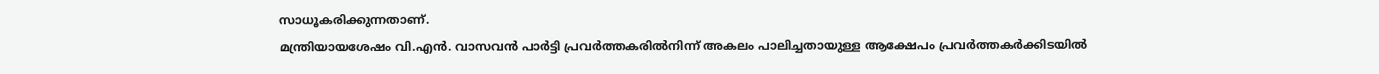സാധൂകരിക്കുന്നതാണ്.
മന്ത്രിയായശേഷം വി.എൻ. വാസവൻ പാർട്ടി പ്രവർത്തകരിൽനിന്ന് അകലം പാലിച്ചതായുള്ള ആക്ഷേപം പ്രവർത്തകർക്കിടയിൽ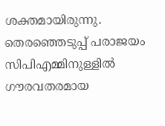ശക്തമായിരുന്നു. തെരഞ്ഞെടുപ്പ് പരാജയം സിപിഎമ്മിനുള്ളിൽ ഗൗരവതരമായ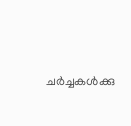ചർച്ചകൾക്കു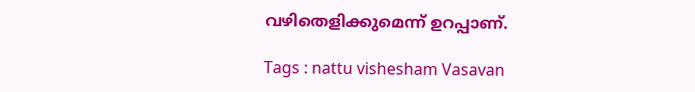വഴിതെളിക്കുമെന്ന് ഉറപ്പാണ്.

Tags : nattu vishesham Vasavan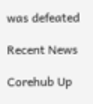was defeated

Recent News

Corehub Up